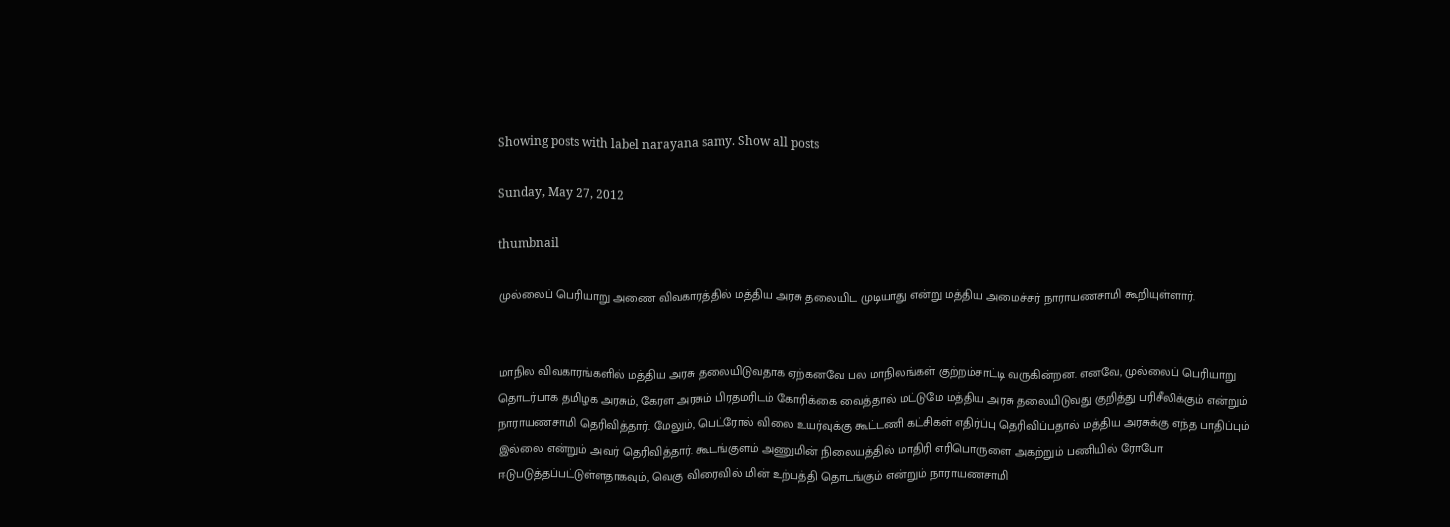Showing posts with label narayana samy. Show all posts

Sunday, May 27, 2012

thumbnail

முல்லைப் பெரியாறு அணை விவகாரத்தில் மத்திய அரசு தலையிட முடியாது என்று மத்திய அமைச்சர் நாராயணசாமி கூறியுள்ளார்.


மாநில விவகாரங்களில் மத்திய அரசு தலையிடுவதாக ஏற்கனவே பல மாநிலங்கள் குற்றம்சாட்டி வருகின்றன. எனவே, முல்லைப் பெரியாறு தொடர்பாக தமிழக அரசும், கேரள அரசும் பிரதமரிடம் கோரிக்கை வைத்தால் மட்டுமே மத்திய அரசு தலையிடுவது குறித்து பரிசீலிக்கும் என்றும் நாராயணசாமி தெரிவித்தார். மேலும், பெட்ரோல் விலை உயர்வுக்கு கூட்டணி கட்சிகள் எதிர்ப்பு தெரிவிப்பதால் மத்திய அரசுக்கு எந்த பாதிப்பும் இல்லை என்றும் அவர் தெரிவித்தார். கூடங்குளம் அணுமின் நிலையத்தில் மாதிரி எரிபொருளை அகற்றும் பணியில் ரோபோ ஈடுபடுத்தப்பட்டுள்ளதாகவும், வெகு விரைவில் மின் உற்பத்தி தொடங்கும் என்றும் நாராயணசாமி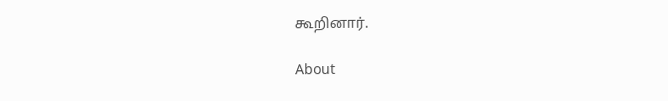கூறினார்.

About